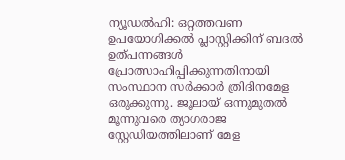ന്യൂഡല്‍ഹി: ഒറ്റത്തവണ ഉപയോഗിക്കല്‍ പ്ലാസ്റ്റിക്കിന് ബദല്‍ ഉത്പന്നങ്ങള്‍ പ്രോത്സാഹിപ്പിക്കുന്നതിനായി സംസ്ഥാന സര്‍ക്കാര്‍ ത്രിദിനമേള ഒരുക്കുന്നു. ജൂലായ് ഒന്നുമുതല്‍ മൂന്നുവരെ ത്യാഗരാജ സ്റ്റേഡിയത്തിലാണ് മേള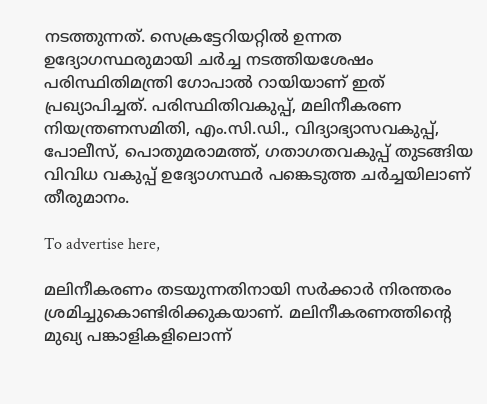നടത്തുന്നത്. സെക്രട്ടേറിയറ്റില്‍ ഉന്നത ഉദ്യോഗസ്ഥരുമായി ചര്‍ച്ച നടത്തിയശേഷം പരിസ്ഥിതിമന്ത്രി ഗോപാല്‍ റായിയാണ് ഇത് പ്രഖ്യാപിച്ചത്. പരിസ്ഥിതിവകുപ്പ്, മലിനീകരണ നിയന്ത്രണസമിതി, എം.സി.ഡി., വിദ്യാഭ്യാസവകുപ്പ്, പോലീസ്, പൊതുമരാമത്ത്, ഗതാഗതവകുപ്പ് തുടങ്ങിയ വിവിധ വകുപ്പ് ഉദ്യോഗസ്ഥര്‍ പങ്കെടുത്ത ചര്‍ച്ചയിലാണ് തീരുമാനം.

To advertise here,

മലിനീകരണം തടയുന്നതിനായി സര്‍ക്കാര്‍ നിരന്തരം ശ്രമിച്ചുകൊണ്ടിരിക്കുകയാണ്. മലിനീകരണത്തിന്റെ മുഖ്യ പങ്കാളികളിലൊന്ന്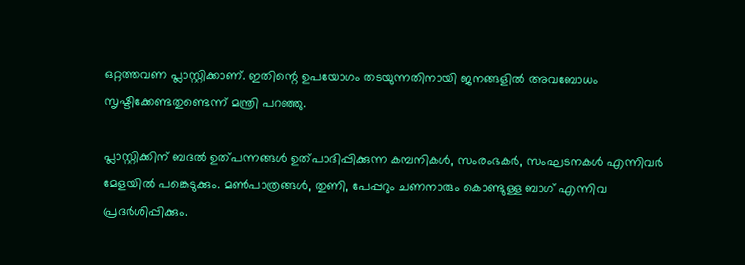ഒറ്റത്തവണ പ്ലാസ്റ്റിക്കാണ്. ഇതിന്റെ ഉപയോഗം തടയുന്നതിനായി ജനങ്ങളില്‍ അവബോധം സൃഷ്ടിക്കേണ്ടതുണ്ടെന്ന് മന്ത്രി പറഞ്ഞു.

പ്ലാസ്റ്റിക്കിന് ബദല്‍ ഉത്പന്നങ്ങള്‍ ഉത്പാദിപ്പിക്കുന്ന കമ്പനികള്‍, സംരംഭകര്‍, സംഘടനകള്‍ എന്നിവര്‍ മേളയില്‍ പങ്കെടുക്കും. മണ്‍പാത്രങ്ങള്‍, തുണി, പേപ്പറും ചണനാരും കൊണ്ടുള്ള ബാഗ് എന്നിവ പ്രദര്‍ശിപ്പിക്കും.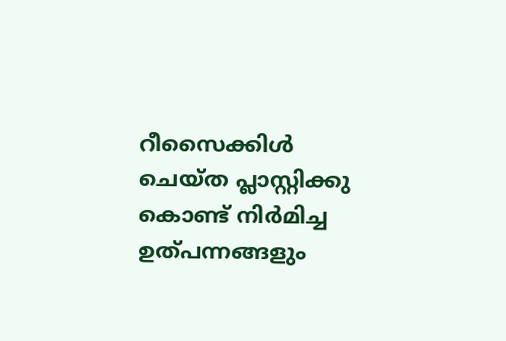റീസൈക്കിള്‍ ചെയ്ത പ്ലാസ്റ്റിക്കു കൊണ്ട് നിര്‍മിച്ച ഉത്പന്നങ്ങളും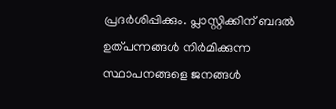പ്രദര്‍ശിപ്പിക്കും. പ്ലാസ്റ്റിക്കിന് ബദല്‍ ഉത്പന്നങ്ങള്‍ നിര്‍മിക്കുന്ന സ്ഥാപനങ്ങളെ ജനങ്ങള്‍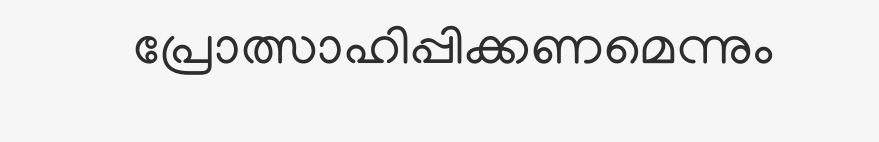പ്രോത്സാഹിപ്പിക്കണമെന്നും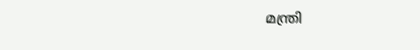മന്ത്രി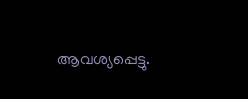ആവശ്യപ്പെട്ടു.